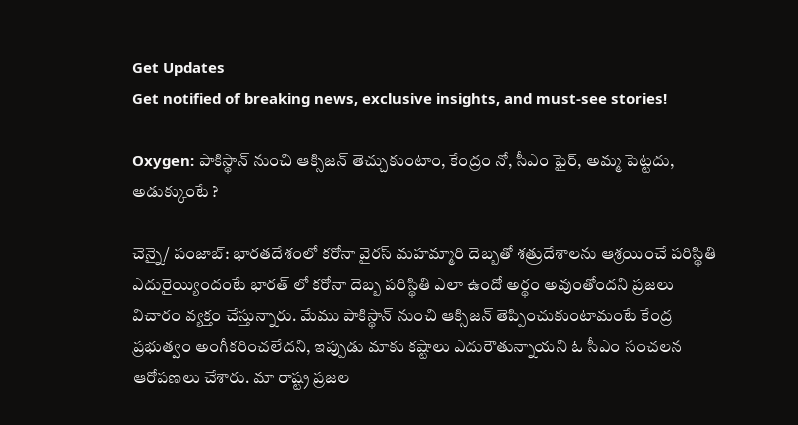Get Updates
Get notified of breaking news, exclusive insights, and must-see stories!

Oxygen: పాకిస్థాన్ నుంచి ఆక్సిజన్ తెచ్చుకుంటాం, కేంద్రం నో, సీఎం ఫైర్, అమ్మ పెట్టదు, అడుక్కుంటే ?

చెన్నై/ పంజాబ్: భారతదేశంలో కరోనా వైరస్ మహమ్మారి దెబ్బతో శత్రుదేశాలను ఆశ్రయించే పరిస్థితి ఎదురైయ్యిందంటే భారత్ లో కరోనా దెబ్బ పరిస్థితి ఎలా ఉందో అర్థం అవుంతోందని ప్రజలు విచారం వ్యక్తం చేస్తున్నారు. మేము పాకిస్థాన్ నుంచి ఆక్సిజన్ తెప్పించుకుంటామంటే కేంద్ర ప్రభుత్వం అంగీకరించలేదని, ఇప్పుడు మాకు కష్టాలు ఎదురౌతున్నాయని ఓ సీఎం సంచలన ఆరోపణలు చేశారు. మా రాష్ట్ర ప్రజల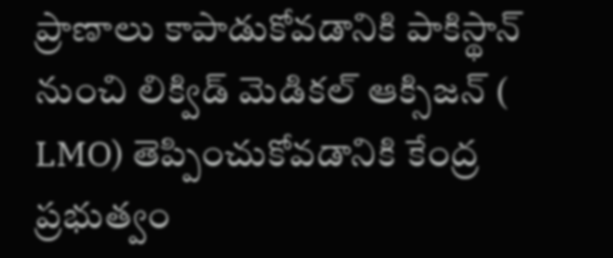ప్రాణాలు కాపాడుకోవడానికి పాకిస్థాన్ నుంచి లిక్విడ్ మెడికల్ ఆక్సిజన్ ( LMO) తెప్పించుకోవడానికి కేంద్ర ప్రభుత్వం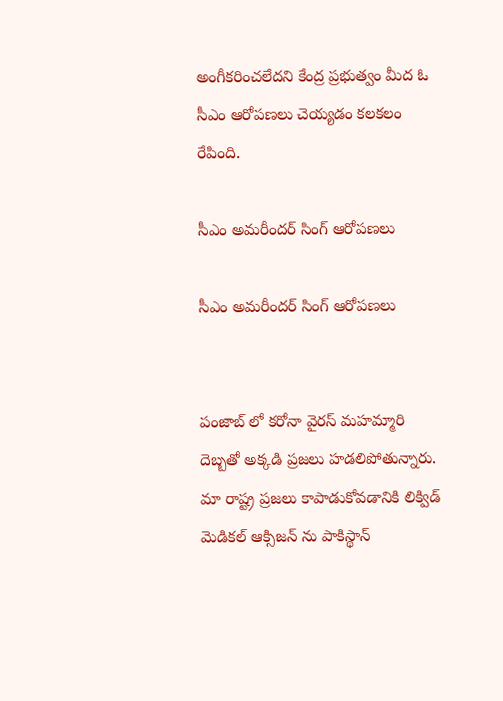అంగీకరించలేదని కేంద్ర ప్రభుత్వం మీద ఓ సీఎం ఆరోపణలు చెయ్యడం కలకలం రేపింది.

సీఎం అమరీందర్ సింగ్ ఆరోపణలు

సీఎం అమరీందర్ సింగ్ ఆరోపణలు


పంజాబ్ లో కరోనా వైరస్ మహమ్మారి దెబ్బతో అక్కడి ప్రజలు హడలిపోతున్నారు. మా రాష్ట్ర ప్రజలు కాపాడుకోవడానికి లిక్విడ్ మెడికల్ ఆక్సిజన్ ను పాకిస్థాన్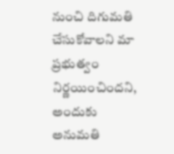నుంచి దిగుమతి చేసుకోవాలని మా ప్రభుత్వం నిర్ణయించిందని, అందుకు అనుమతి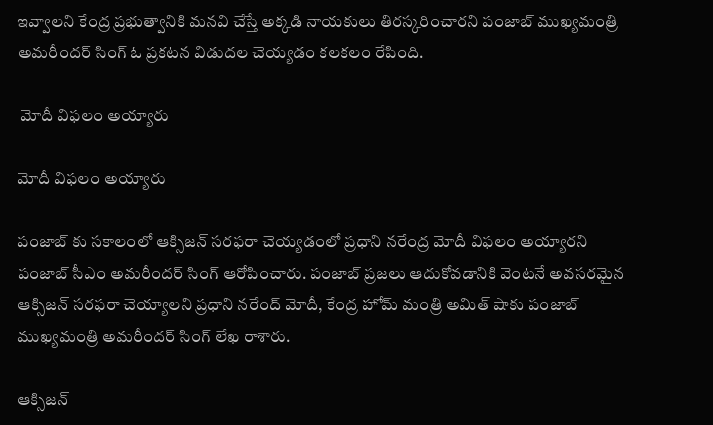ఇవ్వాలని కేంద్ర ప్రభుత్వానికి మనవి చేస్తే అక్కడి నాయకులు తిరస్కరించారని పంజాబ్ ముఖ్యమంత్రి అమరీందర్ సింగ్ ఓ ప్రకటన విడుదల చెయ్యడం కలకలం రేపింది.

 మోదీ విఫలం అయ్యారు

మోదీ విఫలం అయ్యారు

పంజాబ్ కు సకాలంలో ఆక్సిజన్ సరఫరా చెయ్యడంలో ప్రధాని నరేంద్ర మోదీ విఫలం అయ్యారని పంజాబ్ సీఎం అమరీందర్ సింగ్ ఆరోపించారు. పంజాబ్ ప్రజలు ఆదుకోవడానికి వెంటనే అవసరమైన ఆక్సిజన్ సరఫరా చెయ్యాలని ప్రధాని నరేంద్ మోదీ, కేంద్ర హోమ్ మంత్రి అమిత్ షాకు పంజాబ్ ముఖ్యమంత్రి అమరీందర్ సింగ్ లేఖ రాశారు.

ఆక్సిజన్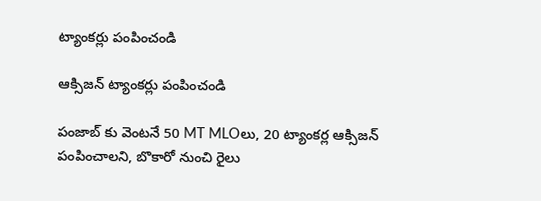ట్యాంకర్లు పంపించండి

ఆక్సిజన్ ట్యాంకర్లు పంపించండి

పంజాబ్ కు వెంటనే 50 MT MLOలు, 20 ట్యాంకర్ల ఆక్సిజన్ పంపించాలని, బొకారో నుంచి రైలు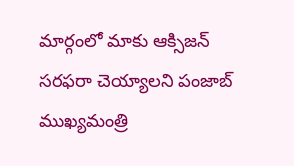మార్గంలో మాకు ఆక్సిజన్ సరఫరా చెయ్యాలని పంజాబ్ ముఖ్యమంత్రి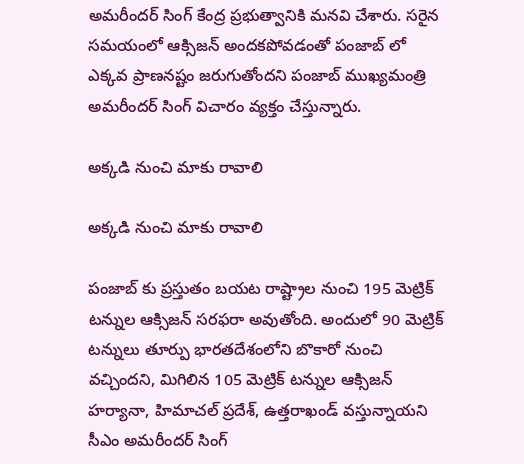అమరీందర్ సింగ్ కేంద్ర ప్రభుత్వానికి మనవి చేశారు. సరైన సమయంలో ఆక్సిజన్ అందకపోవడంతో పంజాబ్ లో ఎక్కవ ప్రాణనష్టం జరుగుతోందని పంజాబ్ ముఖ్యమంత్రి అమరీందర్ సింగ్ విచారం వ్యక్తం చేస్తున్నారు.

అక్కడి నుంచి మాకు రావాలి

అక్కడి నుంచి మాకు రావాలి

పంజాబ్ కు ప్రస్తుతం బయట రాష్ట్రాల నుంచి 195 మెట్రిక్ టన్నుల ఆక్సిజన్ సరఫరా అవుతోంది. అందులో 90 మెట్రిక్ టన్నులు తూర్పు భారతదేశంలోని బొకారో నుంచి వచ్చిందని, మిగిలిన 105 మెట్రిక్ టన్నుల ఆక్సిజన్ హర్యానా, హిమాచల్ ప్రదేశ్, ఉత్తరాఖండ్ వస్తున్నాయని సీఎం అమరీందర్ సింగ్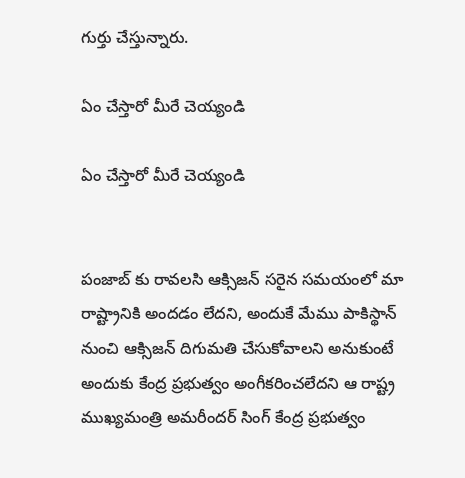గుర్తు చేస్తున్నారు.

ఏం చేస్తారో మీరే చెయ్యండి

ఏం చేస్తారో మీరే చెయ్యండి


పంజాబ్ కు రావలసి ఆక్సిజన్ సరైన సమయంలో మా రాష్ట్రానికి అందడం లేదని, అందుకే మేము పాకిస్థాన్ నుంచి ఆక్సిజన్ దిగుమతి చేసుకోవాలని అనుకుంటే అందుకు కేంద్ర ప్రభుత్వం అంగీకరించలేదని ఆ రాష్ట్ర ముఖ్యమంత్రి అమరీందర్ సింగ్ కేంద్ర ప్రభుత్వం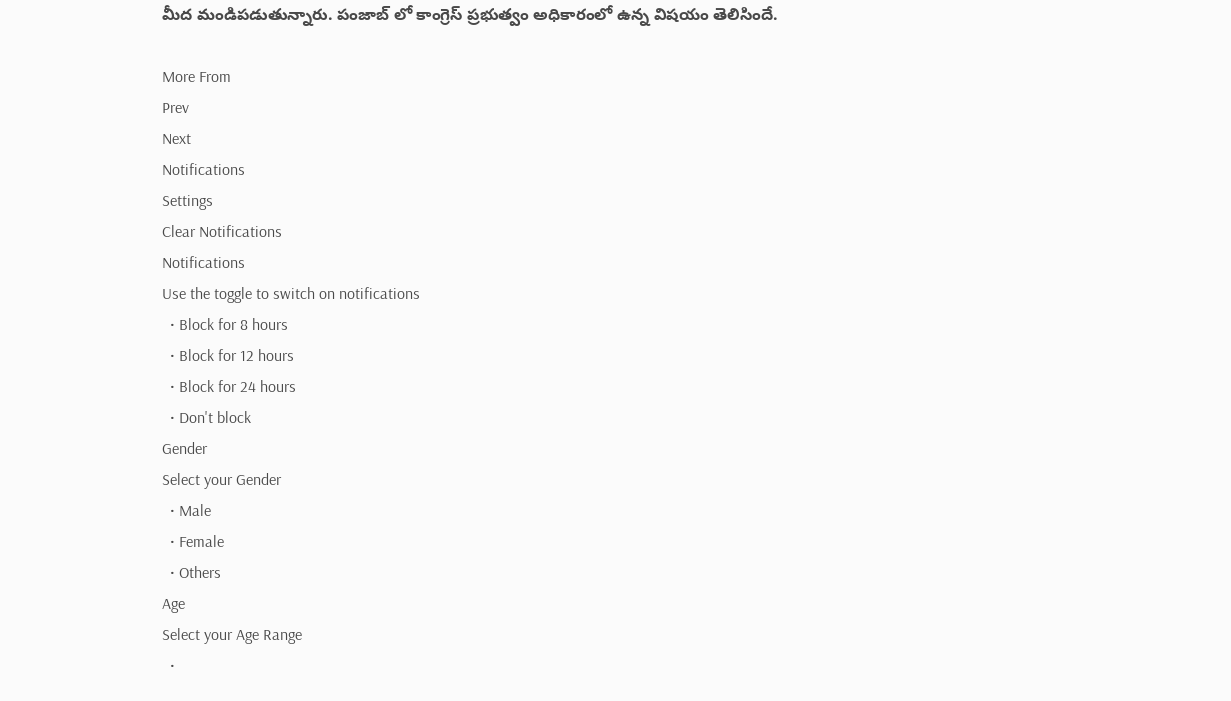మీద మండిపడుతున్నారు. పంజాబ్ లో కాంగ్రెస్ ప్రభుత్వం అధికారంలో ఉన్న విషయం తెలిసిందే.

More From
Prev
Next
Notifications
Settings
Clear Notifications
Notifications
Use the toggle to switch on notifications
  • Block for 8 hours
  • Block for 12 hours
  • Block for 24 hours
  • Don't block
Gender
Select your Gender
  • Male
  • Female
  • Others
Age
Select your Age Range
  •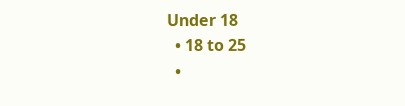Under 18
  • 18 to 25
  •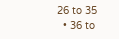26 to 35
  • 36 to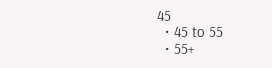45
  • 45 to 55
  • 55+